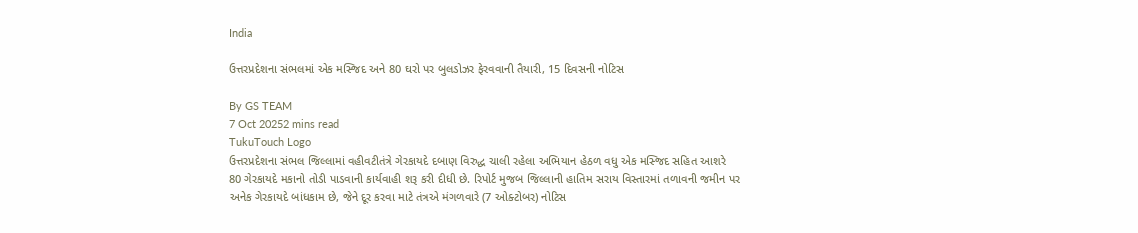India

ઉત્તરપ્રદેશના સંભલમાં એક મસ્જિદ અને 80 ઘરો પર બુલડોઝર ફેરવવાની તૈયારી, 15 દિવસની નોટિસ

By GS TEAM
7 Oct 20252 mins read
TukuTouch Logo
ઉત્તરપ્રદેશના સંભલ જિલ્લામાં વહીવટીતંત્રે ગેરકાયદે દબાણ વિરુદ્ધ ચાલી રહેલા અભિયાન હેઠળ વધુ એક મસ્જિદ સહિત આશરે 80 ગેરકાયદે મકાનો તોડી પાડવાની કાર્યવાહી શરૂ કરી દીધી છે. રિપોર્ટ મુજબ જિલ્લાની હાતિમ સરાય વિસ્તારમાં તળાવની જમીન પર અનેક ગેરકાયદે બાંધકામ છે, જેને દૂર કરવા માટે તંત્રએ મંગળવારે (7 ઓક્ટોબર) નોટિસ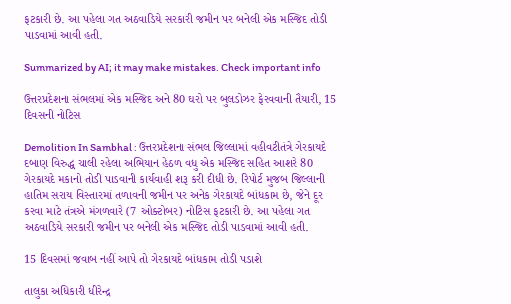ફટકારી છે. આ પહેલા ગત અઠવાડિયે સરકારી જમીન પર બનેલી એક મસ્જિદ તોડી પાડવામાં આવી હતી.

Summarized by AI; it may make mistakes. Check important info

ઉત્તરપ્રદેશના સંભલમાં એક મસ્જિદ અને 80 ઘરો પર બુલડોઝર ફેરવવાની તૈયારી, 15 દિવસની નોટિસ

Demolition In Sambhal : ઉત્તરપ્રદેશના સંભલ જિલ્લામાં વહીવટીતંત્રે ગેરકાયદે દબાણ વિરુદ્ધ ચાલી રહેલા અભિયાન હેઠળ વધુ એક મસ્જિદ સહિત આશરે 80 ગેરકાયદે મકાનો તોડી પાડવાની કાર્યવાહી શરૂ કરી દીધી છે. રિપોર્ટ મુજબ જિલ્લાની હાતિમ સરાય વિસ્તારમાં તળાવની જમીન પર અનેક ગેરકાયદે બાંધકામ છે, જેને દૂર કરવા માટે તંત્રએ મંગળવારે (7 ઓક્ટોબર) નોટિસ ફટકારી છે. આ પહેલા ગત અઠવાડિયે સરકારી જમીન પર બનેલી એક મસ્જિદ તોડી પાડવામાં આવી હતી.

15 દિવસમાં જવાબ નહીં આપે તો ગેરકાયદે બાંધકામ તોડી પડાશે

તાલુકા અધિકારી ધીરેન્દ્ર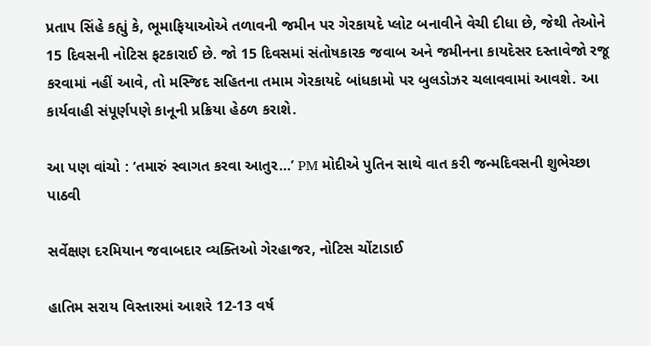પ્રતાપ સિંહે કહ્યું કે, ભૂમાફિયાઓએ તળાવની જમીન પર ગેરકાયદે પ્લોટ બનાવીને વેચી દીધા છે, જેથી તેઓને 15 દિવસની નોટિસ ફટકારાઈ છે. જો 15 દિવસમાં સંતોષકારક જવાબ અને જમીનના કાયદેસર દસ્તાવેજો રજૂ કરવામાં નહીં આવે, તો મસ્જિદ સહિતના તમામ ગેરકાયદે બાંધકામો પર બુલડોઝર ચલાવવામાં આવશે. આ કાર્યવાહી સંપૂર્ણપણે કાનૂની પ્રક્રિયા હેઠળ કરાશે.

આ પણ વાંચો : ‘તમારું સ્વાગત કરવા આતુર...’ PM મોદીએ પુતિન સાથે વાત કરી જન્મદિવસની શુભેચ્છા પાઠવી

સર્વેક્ષણ દરમિયાન જવાબદાર વ્યક્તિઓ ગેરહાજર, નોટિસ ચોંટાડાઈ

હાતિમ સરાય વિસ્તારમાં આશરે 12-13 વર્ષ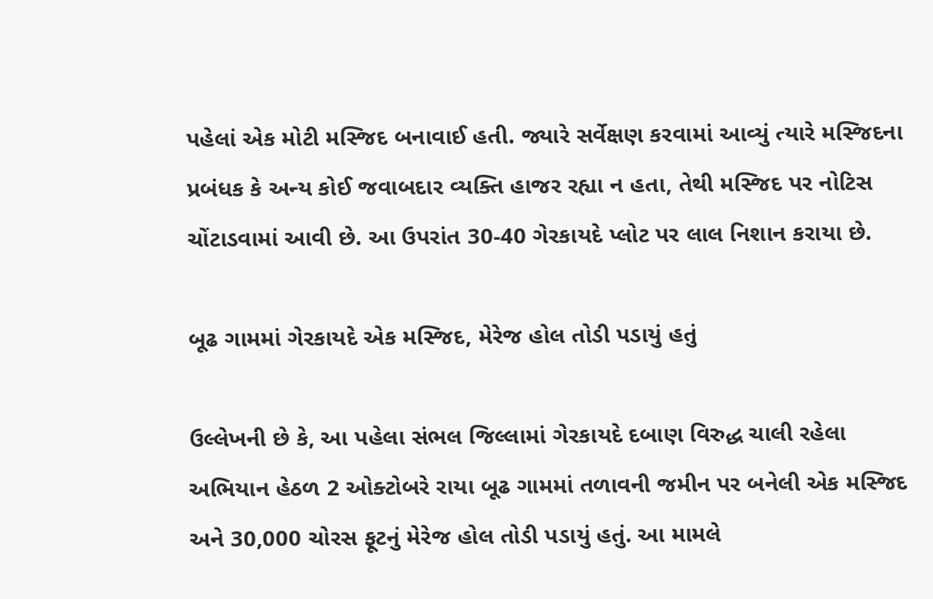પહેલાં એક મોટી મસ્જિદ બનાવાઈ હતી. જ્યારે સર્વેક્ષણ કરવામાં આવ્યું ત્યારે મસ્જિદના પ્રબંધક કે અન્ય કોઈ જવાબદાર વ્યક્તિ હાજર રહ્યા ન હતા, તેથી મસ્જિદ પર નોટિસ ચોંટાડવામાં આવી છે. આ ઉપરાંત 30-40 ગેરકાયદે પ્લોટ પર લાલ નિશાન કરાયા છે.

બૂઢ ગામમાં ગેરકાયદે એક મસ્જિદ, મેરેજ હોલ તોડી પડાયું હતું

ઉલ્લેખની છે કે, આ પહેલા સંભલ જિલ્લામાં ગેરકાયદે દબાણ વિરુદ્ધ ચાલી રહેલા અભિયાન હેઠળ 2 ઓક્ટોબરે રાયા બૂઢ ગામમાં તળાવની જમીન પર બનેલી એક મસ્જિદ અને 30,000 ચોરસ ફૂટનું મેરેજ હોલ તોડી પડાયું હતું. આ મામલે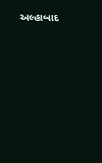અલ્હાબાદ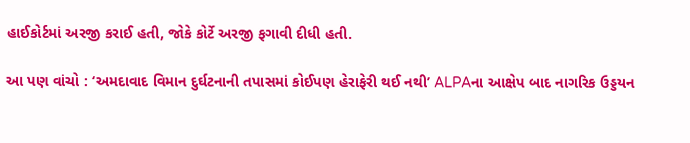હાઈકોર્ટમાં અરજી કરાઈ હતી, જોકે કોર્ટે અરજી ફગાવી દીધી હતી.

આ પણ વાંચો : ‘અમદાવાદ વિમાન દુર્ઘટનાની તપાસમાં કોઈપણ હેરાફેરી થઈ નથી’ ALPAના આક્ષેપ બાદ નાગરિક ઉડ્ડયન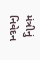મંત્રીનું નિવેદન